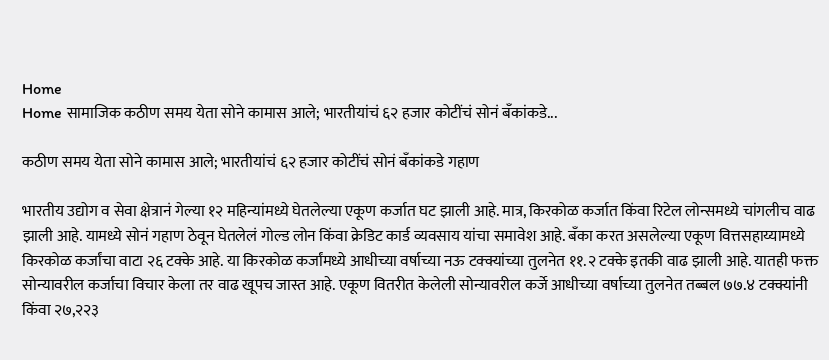Home
Home सामाजिक कठीण समय येता सोने कामास आले; भारतीयांचं ६२ हजार कोटींचं सोनं बँकांकडे...

कठीण समय येता सोने कामास आले; भारतीयांचं ६२ हजार कोटींचं सोनं बँकांकडे गहाण

भारतीय उद्योग व सेवा क्षेत्रानं गेल्या १२ महिन्यांमध्ये घेतलेल्या एकूण कर्जात घट झाली आहे. मात्र, किरकोळ कर्जात किंवा रिटेल लोन्समध्ये चांगलीच वाढ झाली आहे. यामध्ये सोनं गहाण ठेवून घेतलेलं गोल्ड लोन किंवा क्रेडिट कार्ड व्यवसाय यांचा समावेश आहे. बँका करत असलेल्या एकूण वित्तसहाय्यामध्ये किरकोळ कर्जांचा वाटा २६ टक्के आहे. या किरकोळ कर्जांमध्ये आधीच्या वर्षाच्या नऊ टक्क्यांच्या तुलनेत ११.२ टक्के इतकी वाढ झाली आहे. यातही फक्त सोन्यावरील कर्जाचा विचार केला तर वाढ खूपच जास्त आहे. एकूण वितरीत केलेली सोन्यावरील कर्जे आधीच्या वर्षाच्या तुलनेत तब्बल ७७.४ टक्क्यांनी किंवा २७,२२३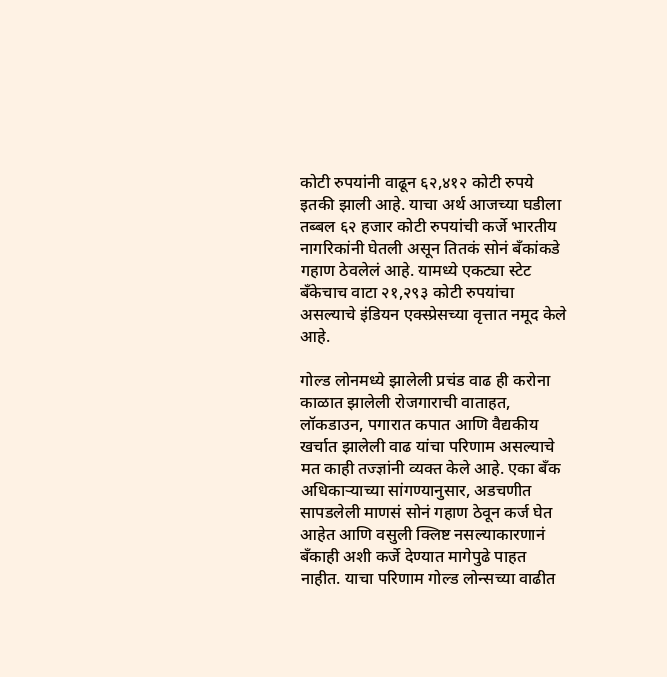कोटी रुपयांनी वाढून ६२,४१२ कोटी रुपये इतकी झाली आहे. याचा अर्थ आजच्या घडीला तब्बल ६२ हजार कोटी रुपयांची कर्जे भारतीय नागरिकांनी घेतली असून तितकं सोनं बँकांकडे गहाण ठेवलेलं आहे. यामध्ये एकट्या स्टेट बँकेचाच वाटा २१,२९३ कोटी रुपयांचा असल्याचे इंडियन एक्स्प्रेसच्या वृत्तात नमूद केले आहे.

गोल्ड लोनमध्ये झालेली प्रचंड वाढ ही करोना काळात झालेली रोजगाराची वाताहत, लॉकडाउन, पगारात कपात आणि वैद्यकीय खर्चात झालेली वाढ यांचा परिणाम असल्याचे मत काही तज्ज्ञांनी व्यक्त केले आहे. एका बँक अधिकाऱ्याच्या सांगण्यानुसार, अडचणीत सापडलेली माणसं सोनं गहाण ठेवून कर्ज घेत आहेत आणि वसुली क्लिष्ट नसल्याकारणानं बँकाही अशी कर्जे देण्यात मागेपुढे पाहत नाहीत. याचा परिणाम गोल्ड लोन्सच्या वाढीत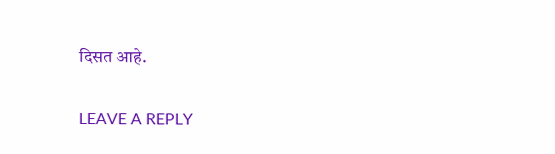दिसत आहे.

LEAVE A REPLY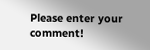Please enter your comment!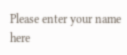Please enter your name here